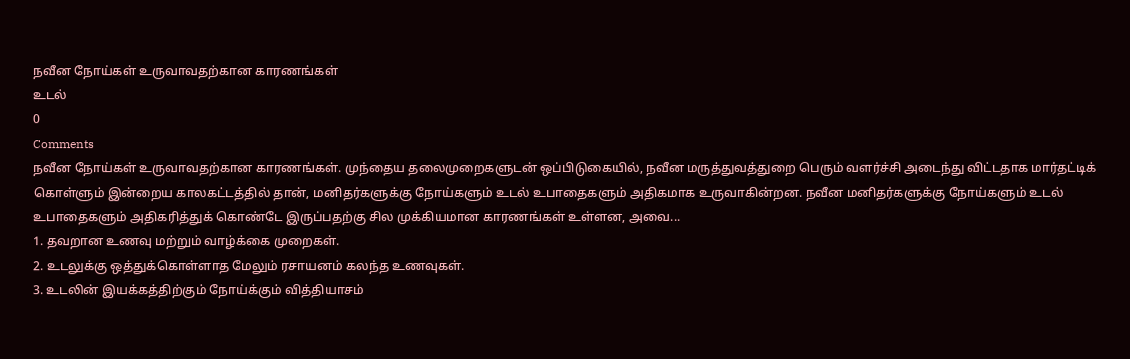நவீன நோய்கள் உருவாவதற்கான காரணங்கள்
உடல்
0
Comments
நவீன நோய்கள் உருவாவதற்கான காரணங்கள். முந்தைய தலைமுறைகளுடன் ஒப்பிடுகையில், நவீன மருத்துவத்துறை பெரும் வளர்ச்சி அடைந்து விட்டதாக மார்தட்டிக் கொள்ளும் இன்றைய காலகட்டத்தில் தான், மனிதர்களுக்கு நோய்களும் உடல் உபாதைகளும் அதிகமாக உருவாகின்றன. நவீன மனிதர்களுக்கு நோய்களும் உடல் உபாதைகளும் அதிகரித்துக் கொண்டே இருப்பதற்கு சில முக்கியமான காரணங்கள் உள்ளன, அவை...
1. தவறான உணவு மற்றும் வாழ்க்கை முறைகள்.
2. உடலுக்கு ஒத்துக்கொள்ளாத மேலும் ரசாயனம் கலந்த உணவுகள்.
3. உடலின் இயக்கத்திற்கும் நோய்க்கும் வித்தியாசம்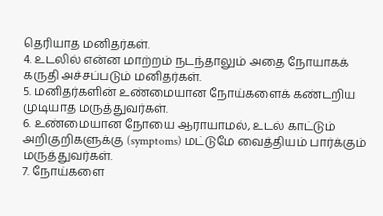தெரியாத மனிதர்கள்.
4. உடலில் என்ன மாற்றம் நடந்தாலும் அதை நோயாகக் கருதி அச்சப்படும் மனிதர்கள்.
5. மனிதர்களின் உண்மையான நோய்களைக் கண்டறிய முடியாத மருத்துவர்கள்.
6. உண்மையான நோயை ஆராயாமல், உடல் காட்டும் அறிகுறிகளுக்கு (symptoms) மட்டுமே வைத்தியம் பார்க்கும் மருத்துவர்கள்.
7. நோய்களை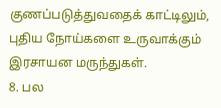குணப்படுத்துவதைக் காட்டிலும், புதிய நோய்களை உருவாக்கும் இரசாயன மருந்துகள்.
8. பல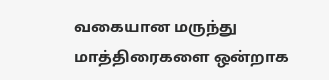வகையான மருந்து மாத்திரைகளை ஒன்றாக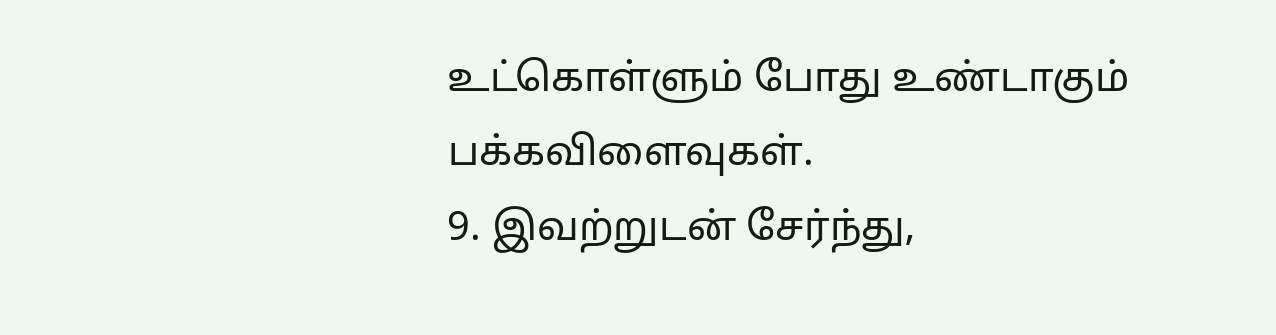உட்கொள்ளும் போது உண்டாகும் பக்கவிளைவுகள்.
9. இவற்றுடன் சேர்ந்து,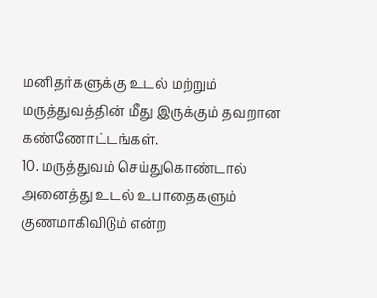மனிதர்களுக்கு உடல் மற்றும் மருத்துவத்தின் மீது இருக்கும் தவறான கண்ணோட்டங்கள்.
10. மருத்துவம் செய்துகொண்டால் அனைத்து உடல் உபாதைகளும் குணமாகிவிடும் என்ற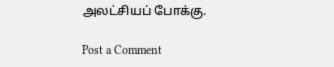அலட்சியப் போக்கு.

Post a Comment